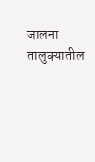जालना तालुक्यातील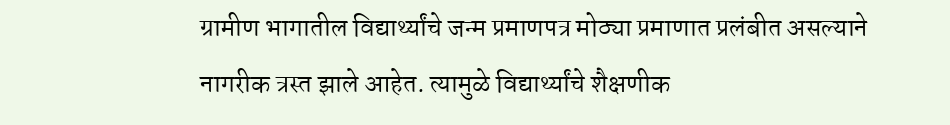ग्रामीण भागातील विद्यार्थ्यांचे जन्म प्रमाणपत्र मोठ्या प्रमाणात प्रलंबीत असल्याने नागरीक त्रस्त झाले आहेत. त्यामुळे विद्यार्थ्यांचे शैक्षणीक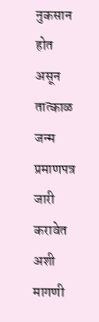नुकसान होत असून तात्काळ जन्म प्रमाणपत्र जारी करावेत अशी मागणी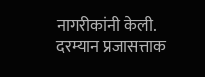नागरीकांनी केली. दरम्यान प्रजासत्ताक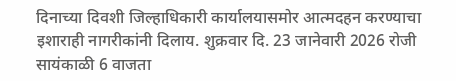दिनाच्या दिवशी जिल्हाधिकारी कार्यालयासमोर आत्मदहन करण्याचा इशाराही नागरीकांनी दिलाय. शुक्रवार दि. 23 जानेवारी 2026 रोजी सायंकाळी 6 वाजता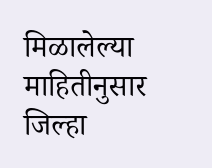मिळालेल्या माहितीनुसार जिल्हा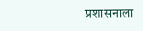प्रशासनाला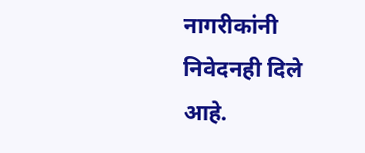नागरीकांनी निवेदनही दिले आहे.